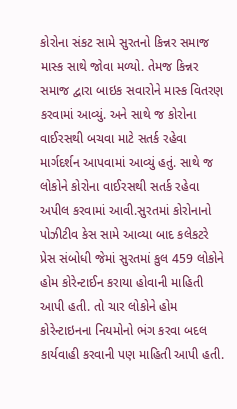કોરોના સંકટ સામે સુરતનો કિન્નર સમાજ માસ્ક સાથે જોવા મળ્યો. તેમજ કિન્નર સમાજ દ્વારા બાઇક સવારોને માસ્ક વિતરણ કરવામાં આવ્યું. અને સાથે જ કોરોના વાઈરસથી બચવા માટે સતર્ક રહેવા માર્ગદર્શન આપવામાં આવ્યું હતું. સાથે જ લોકોને કોરોના વાઈરસથી સતર્ક રહેવા અપીલ કરવામાં આવી.સુરતમાં કોરોનાનો પોઝીટીવ કેસ સામે આવ્યા બાદ કલેકટરે પ્રેસ સંબોધી જેમાં સુરતમાં કુલ 459 લોકોને હોમ કોરેન્ટાઈન કરાયા હોવાની માહિતી આપી હતી. તો ચાર લોકોને હોમ કોરેન્ટાઇનના નિયમોનો ભંગ કરવા બદલ કાર્યવાહી કરવાની પણ માહિતી આપી હતી.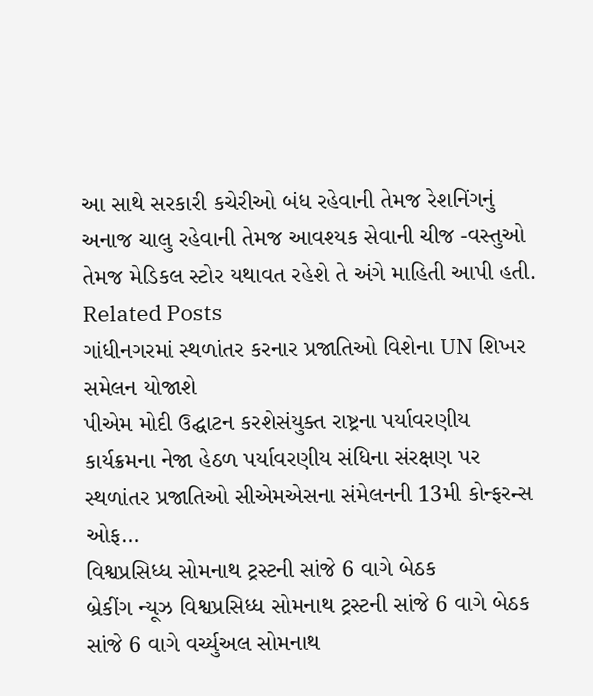આ સાથે સરકારી કચેરીઓ બંધ રહેવાની તેમજ રેશનિંગનું અનાજ ચાલુ રહેવાની તેમજ આવશ્યક સેવાની ચીજ -વસ્તુઓ તેમજ મેડિકલ સ્ટોર યથાવત રહેશે તે અંગે માહિતી આપી હતી.
Related Posts
ગાંધીનગરમાં સ્થળાંતર કરનાર પ્રજાતિઓ વિશેના UN શિખર સમેલન યોજાશે
પીએમ મોદી ઉદ્ઘાટન કરશેસંયુક્ત રાષ્ટ્રના પર્યાવરણીય કાર્યક્રમના નેજા હેઠળ પર્યાવરણીય સંધિના સંરક્ષણ પર સ્થળાંતર પ્રજાતિઓ સીએમએસના સંમેલનની 13મી કોન્ફરન્સ ઓફ…
વિશ્વપ્રસિધ્ધ સોમનાથ ટ્રસ્ટની સાંજે 6 વાગે બેઠક
બ્રેકીંગ ન્યૂઝ વિશ્વપ્રસિધ્ધ સોમનાથ ટ્રસ્ટની સાંજે 6 વાગે બેઠક સાંજે 6 વાગે વર્ચ્યુઅલ સોમનાથ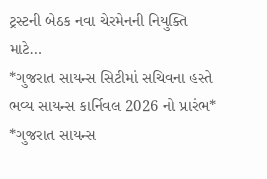ટ્રસ્ટની બેઠક નવા ચેરમેનની નિયુક્તિ માટે…
*ગુજરાત સાયન્સ સિટીમાં સચિવના હસ્તે ભવ્ય સાયન્સ કાર્નિવલ 2026 નો પ્રારંભ*
*ગુજરાત સાયન્સ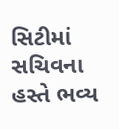સિટીમાં સચિવના હસ્તે ભવ્ય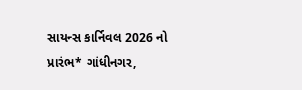સાયન્સ કાર્નિવલ 2026 નો પ્રારંભ* ગાંધીનગર,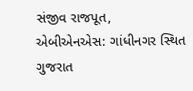સંજીવ રાજપૂત, એબીએનએસ: ગાંધીનગર સ્થિત ગુજરાત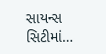સાયન્સ સિટીમાં…